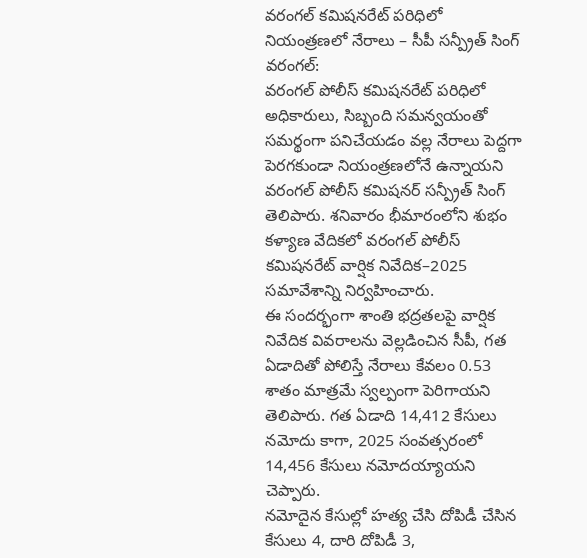వరంగల్ కమిషనరేట్ పరిధిలో నియంత్రణలో నేరాలు – సీపీ సన్ప్రీత్ సింగ్
వరంగల్:
వరంగల్ పోలీస్ కమిషనరేట్ పరిధిలో అధికారులు, సిబ్బంది సమన్వయంతో సమర్థంగా పనిచేయడం వల్ల నేరాలు పెద్దగా పెరగకుండా నియంత్రణలోనే ఉన్నాయని వరంగల్ పోలీస్ కమిషనర్ సన్ప్రీత్ సింగ్ తెలిపారు. శనివారం భీమారంలోని శుభం కళ్యాణ వేదికలో వరంగల్ పోలీస్ కమిషనరేట్ వార్షిక నివేదిక–2025 సమావేశాన్ని నిర్వహించారు.
ఈ సందర్భంగా శాంతి భద్రతలపై వార్షిక నివేదిక వివరాలను వెల్లడించిన సీపీ, గత ఏడాదితో పోలిస్తే నేరాలు కేవలం 0.53 శాతం మాత్రమే స్వల్పంగా పెరిగాయని తెలిపారు. గత ఏడాది 14,412 కేసులు నమోదు కాగా, 2025 సంవత్సరంలో 14,456 కేసులు నమోదయ్యాయని చెప్పారు.
నమోదైన కేసుల్లో హత్య చేసి దోపిడీ చేసిన కేసులు 4, దారి దోపిడీ 3,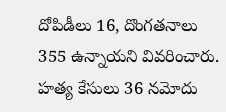దోపిడీలు 16, దొంగతనాలు 355 ఉన్నాయని వివరించారు. హత్య కేసులు 36 నమోదు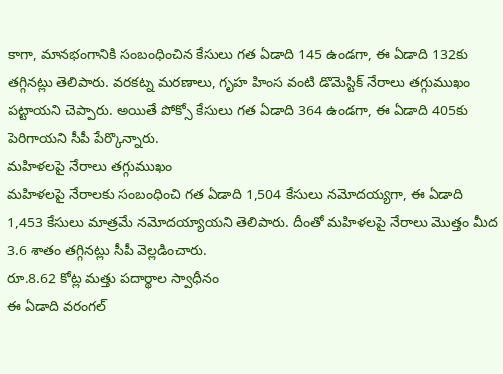కాగా, మానభంగానికి సంబంధించిన కేసులు గత ఏడాది 145 ఉండగా, ఈ ఏడాది 132కు తగ్గినట్లు తెలిపారు. వరకట్న మరణాలు, గృహ హింస వంటి డొమెస్టిక్ నేరాలు తగ్గుముఖం పట్టాయని చెప్పారు. అయితే పోక్సో కేసులు గత ఏడాది 364 ఉండగా, ఈ ఏడాది 405కు పెరిగాయని సీపీ పేర్కొన్నారు.
మహిళలపై నేరాలు తగ్గుముఖం
మహిళలపై నేరాలకు సంబంధించి గత ఏడాది 1,504 కేసులు నమోదయ్యగా, ఈ ఏడాది 1,453 కేసులు మాత్రమే నమోదయ్యాయని తెలిపారు. దీంతో మహిళలపై నేరాలు మొత్తం మీద 3.6 శాతం తగ్గినట్లు సీపీ వెల్లడించారు.
రూ.8.62 కోట్ల మత్తు పదార్థాల స్వాధీనం
ఈ ఏడాది వరంగల్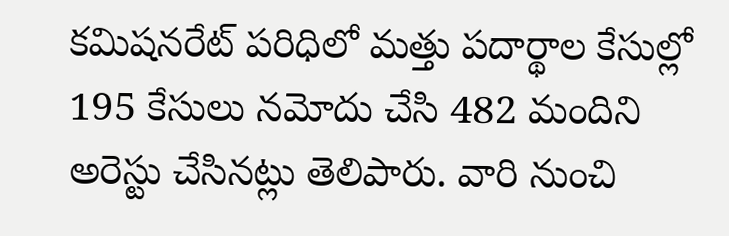కమిషనరేట్ పరిధిలో మత్తు పదార్థాల కేసుల్లో 195 కేసులు నమోదు చేసి 482 మందిని అరెస్టు చేసినట్లు తెలిపారు. వారి నుంచి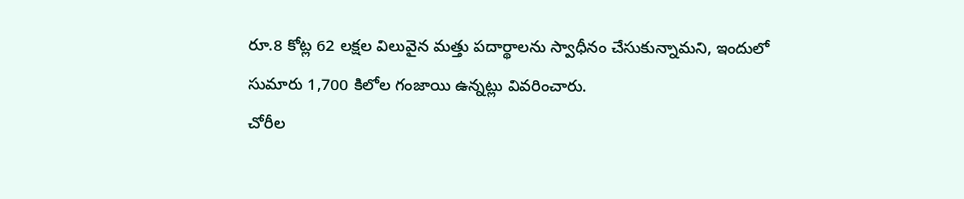రూ.8 కోట్ల 62 లక్షల విలువైన మత్తు పదార్థాలను స్వాధీనం చేసుకున్నామని, ఇందులో సుమారు 1,700 కిలోల గంజాయి ఉన్నట్లు వివరించారు.
చోరీల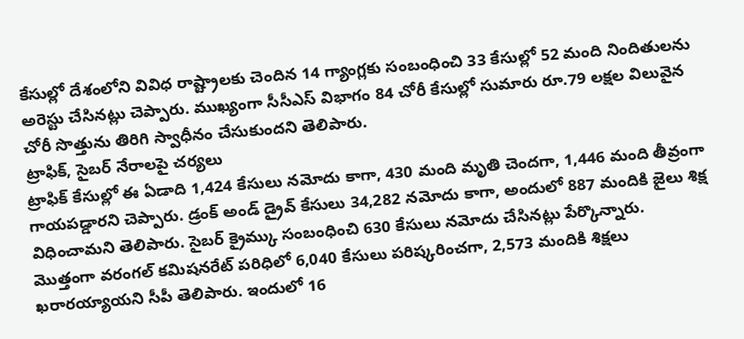కేసుల్లో దేశంలోని వివిధ రాష్ట్రాలకు చెందిన 14 గ్యాంగ్లకు సంబంధించి 33 కేసుల్లో 52 మంది నిందితులను అరెస్టు చేసినట్లు చెప్పారు. ముఖ్యంగా సీసీఎస్ విభాగం 84 చోరీ కేసుల్లో సుమారు రూ.79 లక్షల విలువైన చోరీ సొత్తును తిరిగి స్వాధీనం చేసుకుందని తెలిపారు.
ట్రాఫిక్, సైబర్ నేరాలపై చర్యలు
ట్రాఫిక్ కేసుల్లో ఈ ఏడాది 1,424 కేసులు నమోదు కాగా, 430 మంది మృతి చెందగా, 1,446 మంది తీవ్రంగా గాయపడ్డారని చెప్పారు. డ్రంక్ అండ్ డ్రైవ్ కేసులు 34,282 నమోదు కాగా, అందులో 887 మందికి జైలు శిక్ష విధించామని తెలిపారు. సైబర్ క్రైమ్కు సంబంధించి 630 కేసులు నమోదు చేసినట్లు పేర్కొన్నారు.
మొత్తంగా వరంగల్ కమిషనరేట్ పరిధిలో 6,040 కేసులు పరిష్కరించగా, 2,573 మందికి శిక్షలు ఖరారయ్యాయని సీపీ తెలిపారు. ఇందులో 16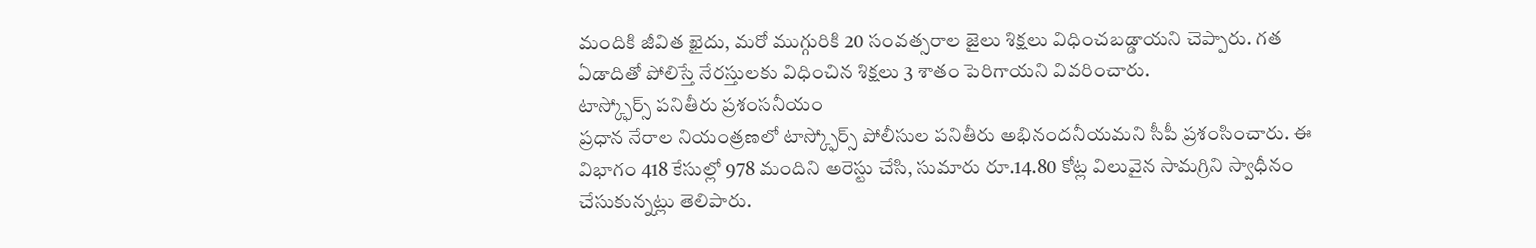మందికి జీవిత ఖైదు, మరో ముగ్గురికి 20 సంవత్సరాల జైలు శిక్షలు విధించబడ్డాయని చెప్పారు. గత ఏడాదితో పోలిస్తే నేరస్తులకు విధించిన శిక్షలు 3 శాతం పెరిగాయని వివరించారు.
టాస్క్ఫోర్స్ పనితీరు ప్రశంసనీయం
ప్రధాన నేరాల నియంత్రణలో టాస్క్ఫోర్స్ పోలీసుల పనితీరు అభినందనీయమని సీపీ ప్రశంసించారు. ఈ విభాగం 418 కేసుల్లో 978 మందిని అరెస్టు చేసి, సుమారు రూ.14.80 కోట్ల విలువైన సామగ్రిని స్వాధీనం చేసుకున్నట్లు తెలిపారు.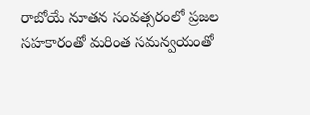రాబోయే నూతన సంవత్సరంలో ప్రజల సహకారంతో మరింత సమన్వయంతో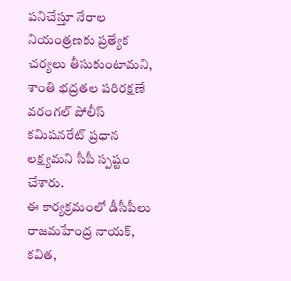పనిచేస్తూ నేరాల నియంత్రణకు ప్రత్యేక చర్యలు తీసుకుంటామని, శాంతి భద్రతల పరిరక్షణే వరంగల్ పోలీస్ కమిషనరేట్ ప్రధాన లక్ష్యమని సీపీ స్పష్టం చేశారు.
ఈ కార్యక్రమంలో డీసీపీలు రాజమహేంద్ర నాయక్, కవిత,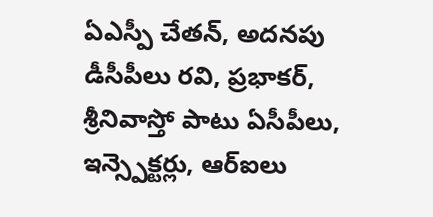ఏఎస్పీ చేతన్, అదనపు డీసీపీలు రవి, ప్రభాకర్, శ్రీనివాస్తో పాటు ఏసీపీలు, ఇన్స్పెక్టర్లు, ఆర్ఐలు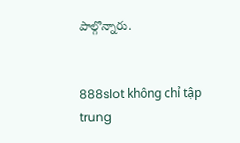పాల్గొన్నారు.


888slot không chỉ tập trung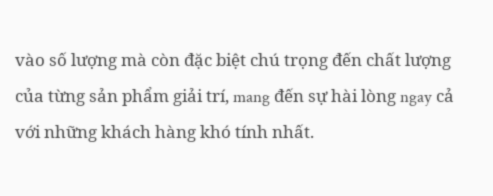vào số lượng mà còn đặc biệt chú trọng đến chất lượng của từng sản phẩm giải trí, mang đến sự hài lòng ngay cả với những khách hàng khó tính nhất.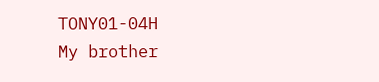TONY01-04H
My brother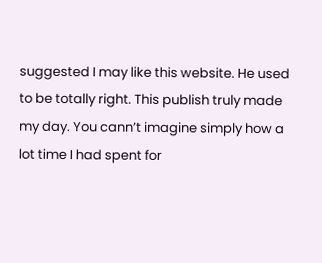suggested I may like this website. He used to be totally right. This publish truly made my day. You cann’t imagine simply how a lot time I had spent for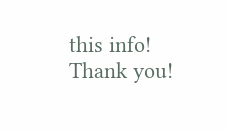this info! Thank you!